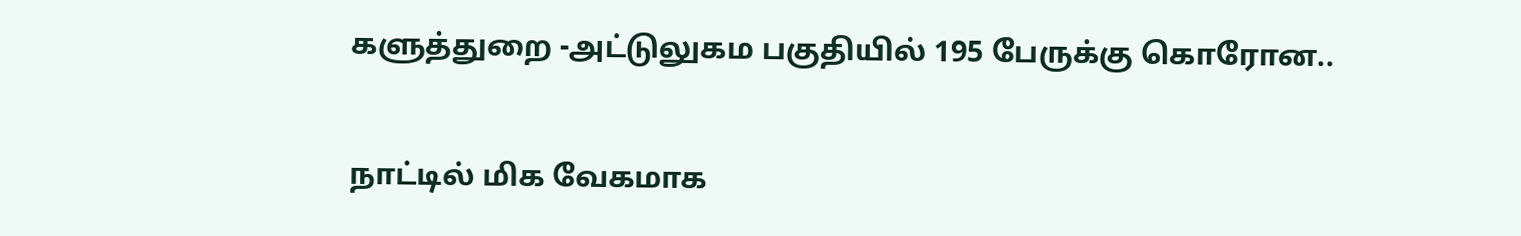களுத்துறை -அட்டுலுகம பகுதியில் 195 பேருக்கு கொரோன..

நாட்டில் மிக வேகமாக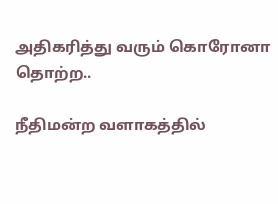அதிகரித்து வரும் கொரோனா தொற்ற..

நீதிமன்ற வளாகத்தில்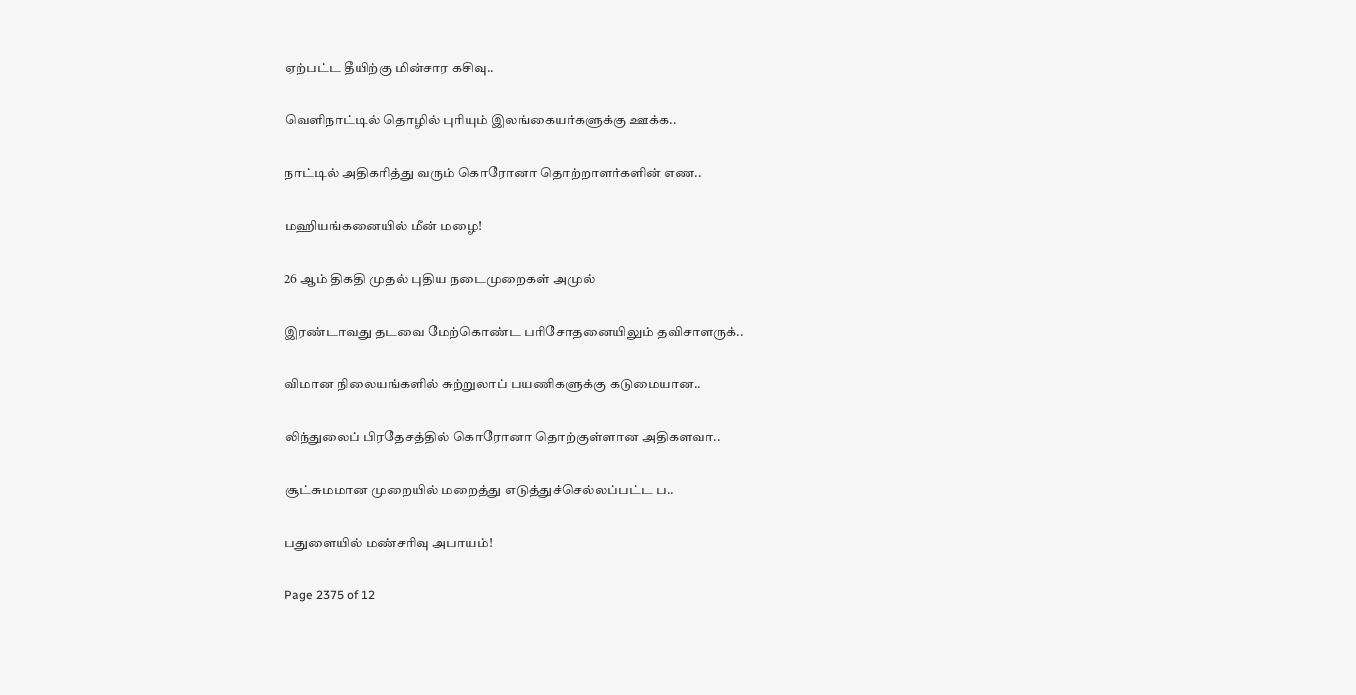ஏற்பட்ட தீயிற்கு மின்சார கசிவு..

வெளிநாட்டில் தொழில் புரியும் இலங்கையர்களுக்கு ஊக்க..

நாட்டில் அதிகரித்து வரும் கொரோனா தொற்றாளர்களின் எண..

மஹியங்கனையில் மீன் மழை!

26 ஆம் திகதி முதல் புதிய நடைமுறைகள் அமுல்

இரண்டாவது தடவை மேற்கொண்ட பரிசோதனையிலும் தவிசாளருக்..

விமான நிலையங்களில் சுற்றுலாப் பயணிகளுக்கு கடுமையான..

லிந்துலைப் பிரதேசத்தில் கொரோனா தொற்குள்ளான அதிகளவா..

சூட்சுமமான முறையில் மறைத்து எடுத்துச்செல்லப்பட்ட ப..

பதுளையில் மண்சாிவு அபாயம்!

Page 2375 of 12